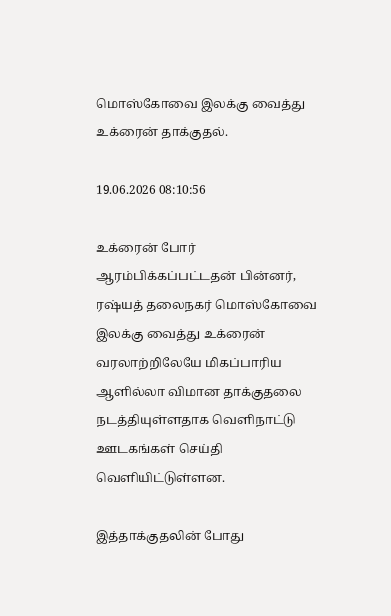மொஸ்கோவை இலக்கு வைத்து உக்ரைன் தாக்குதல்.

19.06.2026 08:10:56

உக்ரைன் போர் ஆரம்பிக்கப்பட்டதன் பின்னர், ரஷ்யத் தலைநகர் மொஸ்கோவை இலக்கு வைத்து உக்ரைன் வரலாற்றிலேயே மிகப்பாரிய ஆளில்லா விமான தாக்குதலை நடத்தியுள்ளதாக வெளிநாட்டு ஊடகங்கள் செய்தி வெளியிட்டுள்ளன.

இத்தாக்குதலின் போது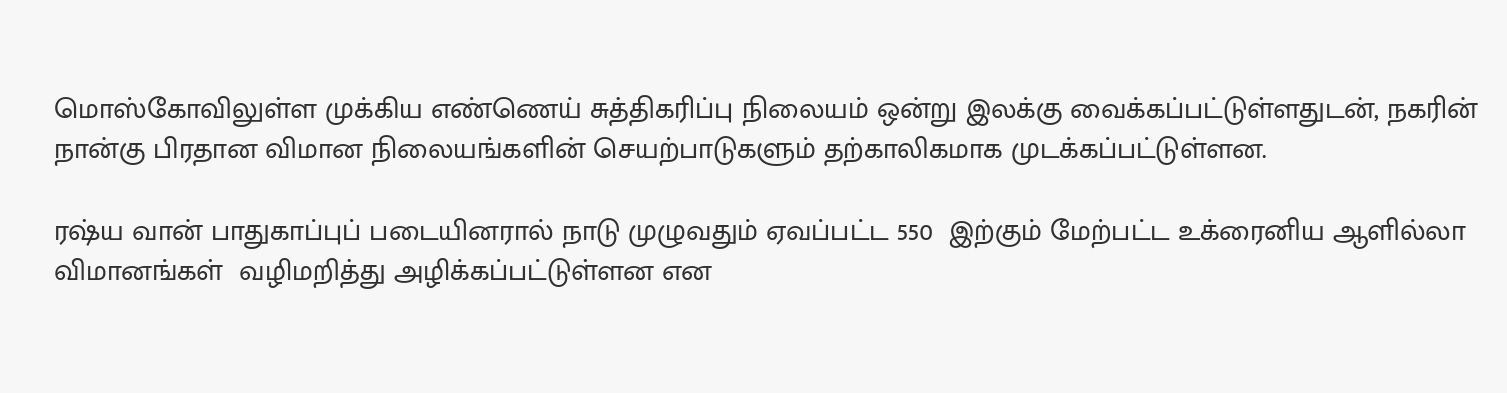மொஸ்கோவிலுள்ள முக்கிய எண்ணெய் சுத்திகரிப்பு நிலையம் ஒன்று இலக்கு வைக்கப்பட்டுள்ளதுடன், நகரின் நான்கு பிரதான விமான நிலையங்களின் செயற்பாடுகளும் தற்காலிகமாக முடக்கப்பட்டுள்ளன.

ரஷ்ய வான் பாதுகாப்புப் படையினரால் நாடு முழுவதும் ஏவப்பட்ட 550  இற்கும் மேற்பட்ட உக்ரைனிய ஆளில்லா விமானங்கள்  வழிமறித்து அழிக்கப்பட்டுள்ளன என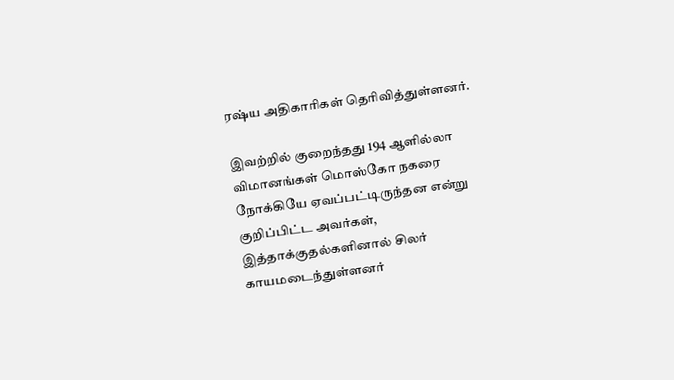ரஷ்ய அதிகாரிகள் தெரிவித்துள்ளனர்.

இவற்றில் குறைந்தது 194 ஆளில்லா விமானங்கள் மொஸ்கோ நகரை நோக்கியே ஏவப்பட்டிருந்தன என்று குறிப்பிட்ட அவர்கள், இத்தாக்குதல்களினால் சிலர் காயமடைந்துள்ளனர்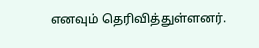எனவும் தெரிவித்துள்ளனர்.